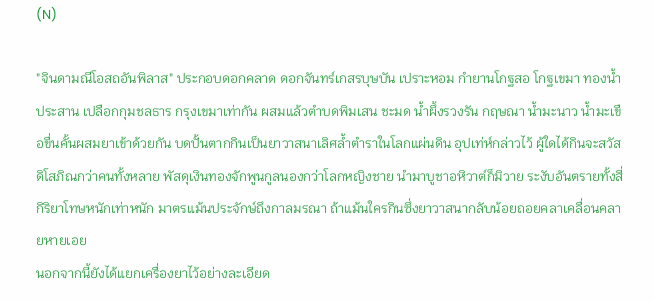(N)

"จินดามณีโอสถอันพิลาส" ประกอบดอกคลาด ดอกจันทร์เกสรบุษบัน เปราะหอม กำยานโกฐสอ โกฐเขมา ทองน้ำประสาน เปลือกกุมชลธาร กรุงเขมาเท่ากัน ผสมแล้วตำบดพิมเสน ชะมด น้ำผึ้งรวงรัน กฤษณา น้ำมะนาว น้ำมะเขือขื่นคั้นผสมยาเข้าด้วยกัน บดปั้นตากกินเป็นยาวาสนาเลิศล้ำตำราในโลกแผ่นดิน อุปเท่ห์กล่าวไว้ ผู้ใดได้กินจะสวัสดิโสภิณกว่าคนทั้งหลาย พัสดุเงินทองจักพูนกูลนองกว่าโลกหญิงชาย นำมาบูชาอหิวาต์ก็มิวาย ระงับอันตรายทั้งสี่กิริยาโทษหนักเท่าหนัก มาตรแม้นประจักษ์ถึงกาลมรณา ถ้าแม้นใครกินซึ่งยาวาสนากลับน้อยถอยคลาเคลื่อนคลายหายเอย
นอกจากนี้ยังได้แยกเครื่องยาไว้อย่างละเอียด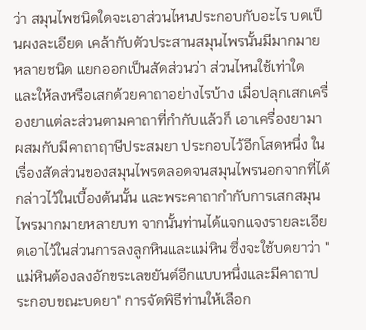ว่า สมุนไพชนิดใดจะเอาส่วนไหนประกอบกับอะไร บดเป็นผงละเอียด เคล้ากับตัวประสานสมุนไพรนั้นมีมากมายหลายชนิด แยกออกเป็นสัดส่วนว่า ส่วนไหนใช้เท่าใด และให้ลงหรือเสกด้วยคาถาอย่างไรบ้าง เมื่อปลุกเสกเครื่องยาแต่ละส่วนตามคาถาที่กำกับแล้วก็ เอาเครื่องยามาผสมกับมีคาถาฤาษีประสมยา ประกอบไว้อีกโสดหนึ่ง ในเรื่องสัดส่วนของสมุนไพรตลอดจนสมุนไพรนอกจากที่ได้กล่าวไว้ในเบื้องต้นนั้น และพระคาถากำกับการเสกสมุนไพรมากมายหลายบท จากนั้นท่านได้แจกแจงรายละเอียดเอาไว้ในส่วนการลงลูกหินและแม่หิน ซึ่งจะใช้บดยาว่า "แม่หินต้องลงอักขระเลขยันต์อีกแบบหนึ่งและมีคาถาประกอบขณะบดยา" การจัดพิธีท่านให้เลือก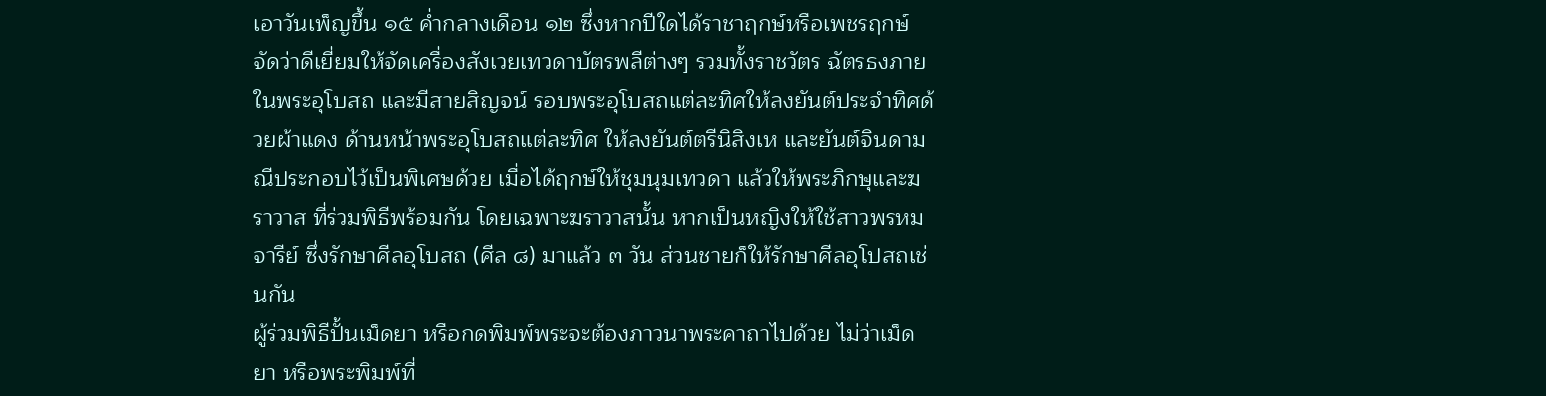เอาวันเพ็ญขึ้น ๑๕ ค่ำกลางเดือน ๑๒ ซึ่งหากปีใดได้ราชาฤกษ์หรือเพชรฤกษ์ จัดว่าดีเยี่ยมให้จัดเครื่องสังเวยเทวดาบัตรพลีต่างๆ รวมทั้งราชวัตร ฉัตรธงภายในพระอุโบสถ และมีสายสิญจน์ รอบพระอุโบสถแต่ละทิศให้ลงยันต์ประจำทิศด้วยผ้าแดง ด้านหน้าพระอุโบสถแต่ละทิศ ให้ลงยันต์ตรีนิสิงเห และยันต์จินดามณีประกอบไว้เป็นพิเศษด้วย เมื่อได้ฤกษ์ให้ชุมนุมเทวดา แล้วให้พระภิกษุและฆราวาส ที่ร่วมพิธีพร้อมกัน โดยเฉพาะฆราวาสนั้น หากเป็นหญิงให้ใช้สาวพรหมจารีย์ ซึ่งรักษาศีลอุโบสถ (ศีล ๘) มาแล้ว ๓ วัน ส่วนชายก็ให้รักษาศีลอุโปสถเช่นกัน
ผู้ร่วมพิธีปั้นเม็ดยา หรือกดพิมพ์พระจะต้องภาวนาพระคาถาไปด้วย ไม่ว่าเม็ดยา หรือพระพิมพ์ที่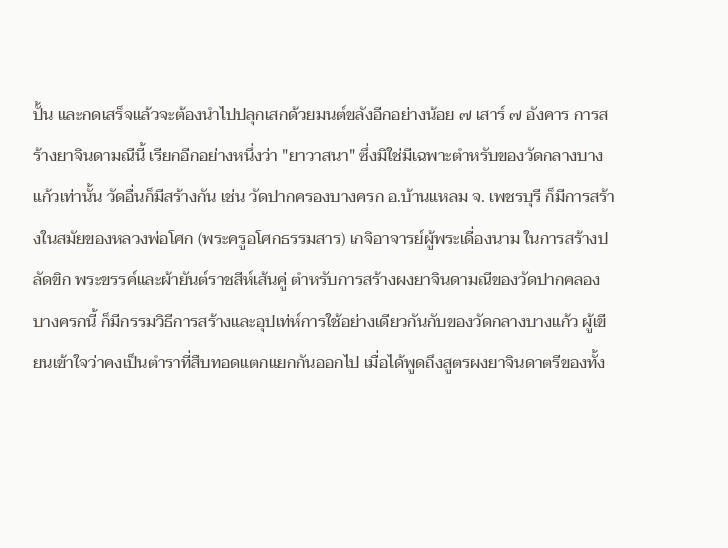ปั้น และกดเสร็จแล้วจะต้องนำไปปลุกเสกด้วยมนต์ขลังอีกอย่างน้อย ๗ เสาร์ ๗ อังคาร การสร้างยาจินดามณีนี้ เรียกอีกอย่างหนึ่งว่า "ยาวาสนา" ซึ่งมิใช่มีเฉพาะตำหรับของวัดกลางบางแก้วเท่านั้น วัดอื่นก็มีสร้างกัน เช่น วัดปากครองบางครก อ.บ้านแหลม จ. เพชรบุรี ก็มีการสร้างในสมัยของหลวงพ่อโศก (พระครูอโศกธรรมสาร) เกจิอาจารย์ผู้พระเดื่องนาม ในการสร้างปลัดขิก พระขรรค์และผ้ายันต์ราชสีห์เส้นคู่ ตำหรับการสร้างผงยาจินดามณีของวัดปากคลองบางครกนี้ ก็มีกรรมวิธีการสร้างและอุปเท่ห์การใช้อย่างเดียวกันกับของวัดกลางบางแก้ว ผู้เขียนเข้าใจว่าคงเป็นตำราที่สืบทอดแตกแยกกันออกไป เมื่อได้พูดถึงสูตรผงยาจินดาตรีของทั้ง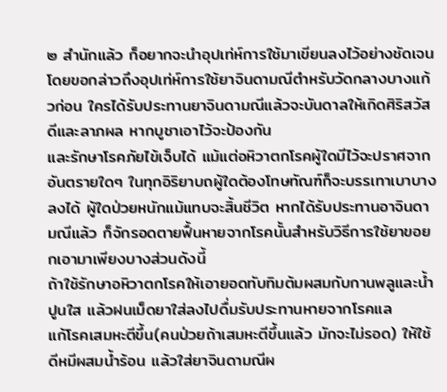๒ สำนักแล้ว ก็อยากจะนำอุปเท่ห์การใช้มาเขียนลงไว้อย่างชัดเจน โดยขอกล่าวถึงอุปเท่ห์การใช้ยาจินดามณีตำหรับวัดกลางบางแก้วก่อน ใครได้รับประทานยาจินดามณีแล้วจะบันดาลให้เกิดศิริสวัสดีและลาภผล หากบูชาเอาไว้จะป้องกัน
และรักษาโรคภัยไข้เจ็บได้ แม้แต่อหิวาตกโรคผู้ใดมีไว้จะปราศจากอันตรายใดๆ ในทุกอิริยาบถผู้ใดต้องโทษทัณฑ์ก็จะบรรเทาเบาบางลงได้ ผู้ใดป่วยหนักแม้แทบจะสิ้นชีวิต หากได้รับประทานอาจินดามณีแล้ว ก็จักรอดตายฟื้นหายจากโรคนั้นสำหรับวิธีการใช้ยาขอยกเอามาเพียงบางส่วนดังนี้
ถ้าใช้รักษาอหิวาตกโรคให้เอายอดทับทิมต้มผสมกับกานพลูและน้ำปูนใส แล้วฝนเม็ดยาใส่ลงไปดื่มรับประทานหายจากโรคแล
แก้โรคเสมหะตีขึ้น(คนป่วยถ้าเสมหะตีขึ้นแล้ว มักจะไม่รอด) ให้ใช้ดีหมีผสมน้ำร้อน แล้วใส่ยาจินดามณีผ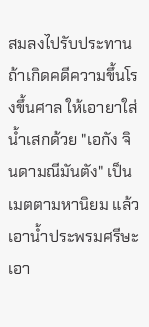สมลงไปรับประทาน
ถ้าเกิดคดีความขึ้นโรงขึ้นศาล ให้เอายาใส่น้ำเสกด้วย "เอกัง จินดามณีมันตัง" เป็นเมตตามหานิยม แล้วเอาน้ำประพรมศรีษะ เอา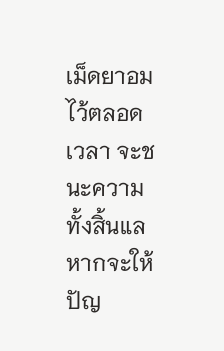เม็ดยาอมไว้ตลอดเวลา จะชนะความทั้งสิ้นแล
หากจะให้ปัญ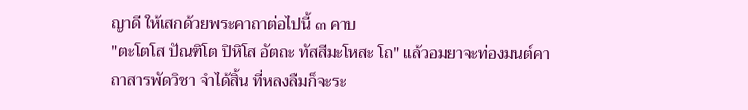ญาดี ให้เสกด้วยพระคาถาต่อไปนี้ ๓ คาบ
"ตะโตโส ปัณฑิโต ปิหิโส อัตถะ ทัสสีมะโหสะ โถ" แล้วอมยาจะท่องมนต์คาถาสารพัดวิชา จำได้สิ้น ที่หลงลืมก็จะระ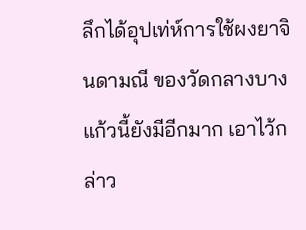ลึกได้อุปเท่ห์การใช้ผงยาจินดามณี ของวัดกลางบางแก้วนี้ยังมีอีกมาก เอาไว้กล่าว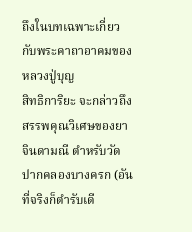ถึงในบทเฉพาะเกี่ยวกับพระคาถาอาคมของหลวงปู่บุญ
สิทธิการิยะ จะกล่าวถึงสรรพคุณวิเศษของยาจินดามณี ตำหรับวัดปากคลองบางครก (อันที่จริงก็ตำรับเดี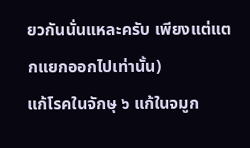ยวกันนั่นแหละครับ เพียงแต่แตกแยกออกไปเท่านั้น)
แก้โรคในจักษุ ๖ แก้ในจมูก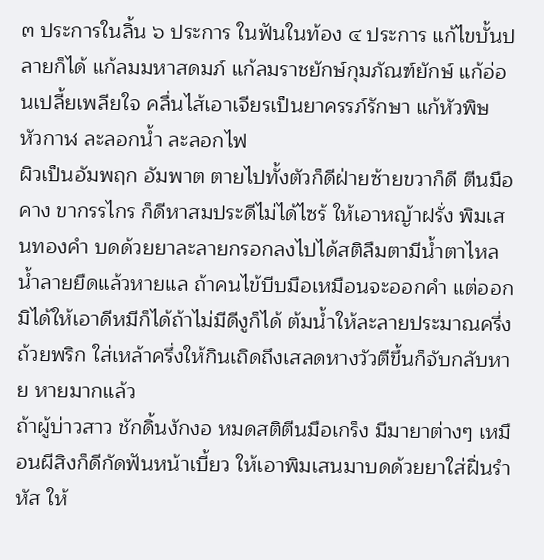๓ ประการในลิ้น ๖ ประการ ในฟันในท้อง ๔ ประการ แก้ไขบั้นปลายก็ได้ แก้ลมมหาสดมภ์ แก้ลมราชยักษ์กุมภัณฑ์ยักษ์ แก้อ่อนเปลี้ยเพลียใจ คลื่นไส้เอาเจียรเป็นยาครรภ์รักษา แก้หัวพิษ หัวกาฬ ละลอกน้ำ ละลอกไฟ
ผิวเป็นอัมพฤก อัมพาต ตายไปทั้งตัวก็ดีฝ่ายซ้ายขวาก็ดี ตีนมือ คาง ขากรรไกร ก็ดีหาสมประดีไม่ได้ไซร้ ให้เอาหญ้าฝรั่ง พิมเสนทองคำ บดด้วยยาละลายกรอกลงไปได้สติลืมตามีน้ำตาไหล น้ำลายยืดแล้วหายแล ถ้าคนไข้บีบมือเหมือนจะออกคำ แต่ออกมิได้ให้เอาดีหมีก็ได้ถ้าไม่มีดีงูก็ได้ ต้มน้ำให้ละลายประมาณครึ่งถ้วยพริก ใส่เหล้าครึ่งให้กินเถิดถึงเสลดหางวัวตีขึ้นก็จับกลับหาย หายมากแล้ว
ถ้าผู้บ่าวสาว ชักดิ้นงักงอ หมดสติตีนมือเกร็ง มีมายาต่างๆ เหมือนผีสิงก็ดีกัดฟันหน้าเบี้ยว ให้เอาพิมเสนมาบดด้วยยาใส่ฝิ่นรำหัส ให้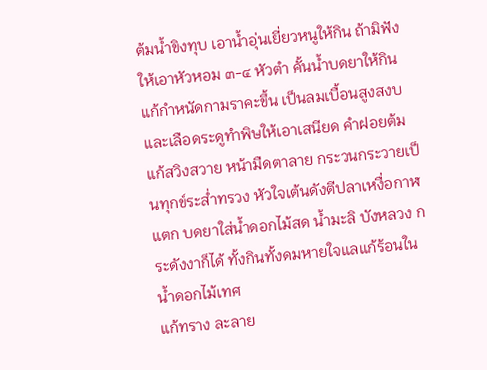ต้มน้ำขิงทุบ เอาน้ำอุ่นเยี่ยวหนูให้กิน ถ้ามิฟังให้เอาหัวหอม ๓-๔ หัวตำ คั้นน้ำบดยาให้กิน
แก้กำหนัดกามราคะขึ้น เป็นลมเบื้อนสูงสงบและเลือดระดูทำพิษให้เอาเสนียด คำฝอยต้ม
แก้สวิงสวาย หน้ามืดตาลาย กระวนกระวายเป็นทุกข์ระส่ำทรวง หัวใจเต้นดังตีปลาเหงื่อกาฬแตก บดยาใส่น้ำดอกไม้สด น้ำมะลิ บังหลวง กระดังงาก็ได้ ทั้งกินทั้งดมหายใจแลแก้ร้อนใน น้ำดอกไม้เทศ
แก้ทราง ละลาย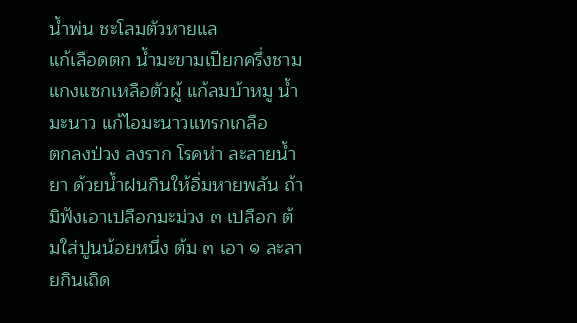น้ำพ่น ชะโลมตัวหายแล
แก้เลือดตก น้ำมะขามเปียกครึ่งชามแกงแซกเหลือตัวผู้ แก้ลมบ้าหมู น้ำมะนาว แก้ไอมะนาวแทรกเกลือ
ตกลงป่วง ลงราก โรคห่า ละลายน้ำยา ด้วยน้ำฝนกินให้อิ่มหายพลัน ถ้ามิฟังเอาเปลือกมะม่วง ๓ เปลือก ต้มใส่ปูนน้อยหนึ่ง ต้ม ๓ เอา ๑ ละลายกินเถิด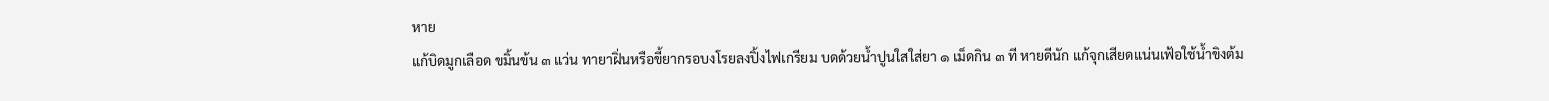หาย
แก้บิดมูกเลือด ขมิ้นข้น ๓ แว่น ทายาฝิ่นหรือขี้ยากรอบงโรยลงปิ้งไฟเกรียม บดด้วยน้ำปูนใสใส่ยา ๑ เม็ดกิน ๓ ที หายดีนัก แก้จุกเสียดแน่นเฟ้อใช้น้ำขิงต้ม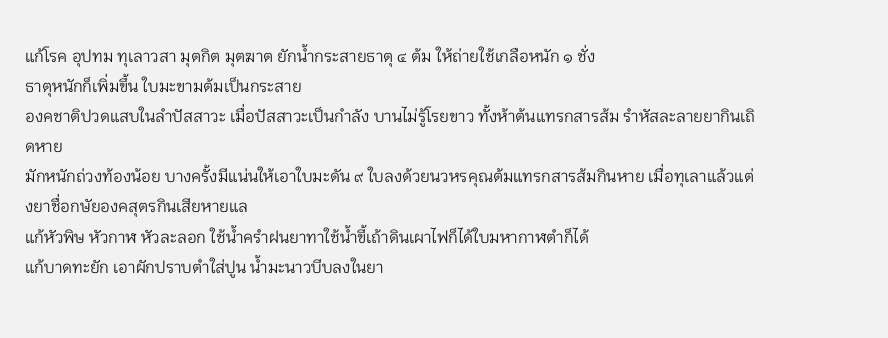แก้โรค อุปทม ทุเลาวสา มุตกิต มุตฆาต ยักน้ำกระสายธาตุ ๔ ต้ม ให้ถ่ายใช้เกลือหนัก ๑ ชั่ง
ธาตุหนักก็เพิ่มขึ้น ใบมะขามต้มเป็นกระสาย
องคชาติปวดแสบในลำปัสสาวะ เมื่อปัสสาวะเป็นกำลัง บานไม่รู้โรยขาว ทั้งห้าต้นแทรกสารส้ม รำหัสละลายยากินเถิดหาย
มักหนักถ่วงท้องน้อย บางครั้งมีแน่นให้เอาใบมะดัน ๙ ใบลงด้วยนวหรคุณต้มแทรกสารส้มกินหาย เมื่อทุเลาแล้วแต่งยาชื่อกษัยองคสุตรกินเสียหายแล
แก้หัวพิษ หัวกาฬ หัวละลอก ใช้น้ำครำฝนยาทาใช้น้ำขี้เถ้าดินเผาไฟก็ได้ใบมหากาฬตำก็ได้
แก้บาดทะยัก เอาผักปราบตำใส่ปูน น้ำมะนาวบีบลงในยา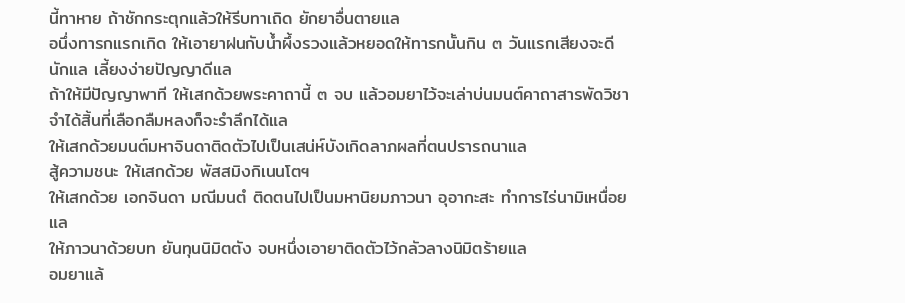นี้ทาหาย ถ้าชักกระตุกแล้วให้รีบทาเถิด ยักยาอื่นตายแล
อนึ่งทารกแรกเกิด ให้เอายาฝนกับน้ำผึ้งรวงแล้วหยอดให้ทารกนั้นกิน ๓ วันแรกเสียงจะดีนักแล เลี้ยงง่ายปัญญาดีแล
ถ้าให้มีปัญญาพาที ให้เสกด้วยพระคาถานี้ ๓ จบ แล้วอมยาไว้จะเล่าบ่นมนต์คาถาสารพัดวิชาจำได้สิ้นที่เลือกลืมหลงก็จะรำลึกได้แล
ให้เสกด้วยมนต์มหาจินดาติดตัวไปเป็นเสน่ห์บังเกิดลาภผลที่ตนปรารถนาแล
สู้ความชนะ ให้เสกด้วย พัสสมิงกิเนนโตฯ
ให้เสกด้วย เอกจินดา มณีมนตํ ติดตนไปเป็นมหานิยมภาวนา อุอากะสะ ทำการไร่นามิเหนื่อยแล
ให้ภาวนาด้วยบท ยันทุนนิมิตตัง จบหนึ่งเอายาติดตัวไว้กลัวลางนิมิตร้ายแล
อมยาแล้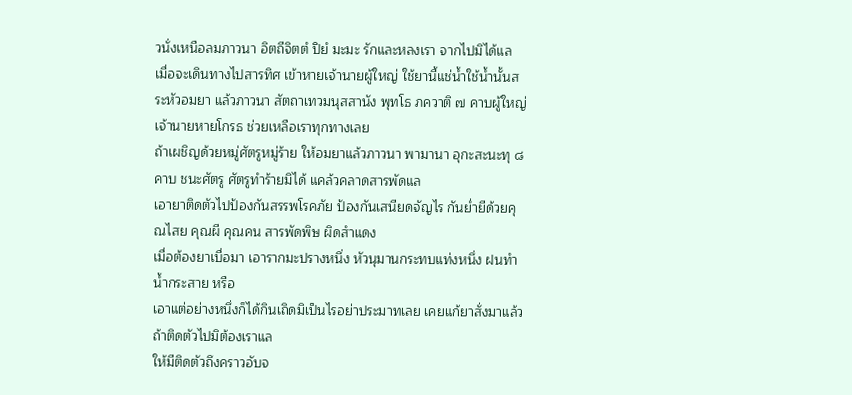วนั่งเหนือลมภาวนา อิตถีจิตตํ ปิยํ มะมะ รักและหลงเรา จากไปมิได้แล
เมื่อจะเดินทางไปสารทิศ เข้าหายเจ้านายผู้ใหญ่ ใช้ยานี้แช่น้ำใช้น้ำนั้นสระหัวอมยา แล้วภาวนา สัตถาเทวมนุสสานัง พุทโธ ภควาติ ๗ คาบผู้ใหญ่ เจ้านายหายโกรธ ช่วยเหลือเราทุกทางเลย
ถ้าเผชิญด้วยหมู่ศัตรูหมู่ร้าย ให้อมยาแล้วภาวนา พามานา อุกะสะนะทุ ๘ คาบ ชนะศัตรู ศัตรูทำร้ายมิได้ แคล้วคลาดสารพัดแล
เอายาติดตัวไปป้องกันสรรพโรคภัย ป้องกันเสนียดจัญไร กันย่ำยีด้วยคุณไสย คุณผี คุณคน สารพัดพิษ ผิดสำแดง
เมื่อต้องยาเบื่อมา เอารากมะปรางหนึ่ง หัวนุมานกระทบแท่งหนึ่ง ฝนทำน้ำกระสาย หรือ
เอาแต่อย่างหนึ่งก็ได้กินเถิดมิเป็นไรอย่าประมาทเลย เคยแก้ยาสั่งมาแล้ว ถ้าติดตัวไปมิต้องเราแล
ให้มีติดตัวถึงคราวอับจ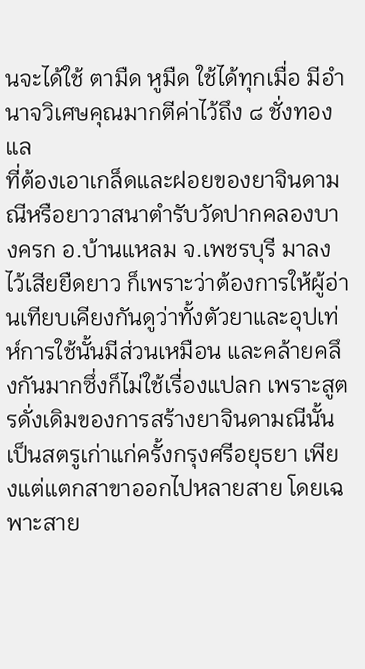นจะได้ใช้ ตามืด หูมืด ใช้ได้ทุกเมื่อ มีอำนาจวิเศษคุณมากตีค่าไว้ถึง ๘ ชั่งทองแล
ที่ต้องเอาเกล็ดและฝอยของยาจินดามณีหรือยาวาสนาตำรับวัดปากคลองบางครก อ.บ้านแหลม จ.เพชรบุรี มาลงไว้เสียยืดยาว ก็เพราะว่าต้องการให้ผู้อ่านเทียบเคียงกันดูว่าทั้งตัวยาและอุปเท่ห์การใช้นั้นมีส่วนเหมือน และคล้ายคลึงกันมากซึ่งก็ไม่ใช้เรื่องแปลก เพราะสูตรดั่งเดิมของการสร้างยาจินดามณีนั้น เป็นสตรูเก่าแก่ครั้งกรุงศรีอยุธยา เพียงแต่แตกสาขาออกไปหลายสาย โดยเฉพาะสาย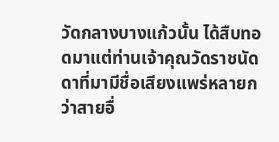วัดกลางบางแก้วนั้น ได้สืบทอดมาแต่ท่านเจ้าคุณวัดราชนัดดาที่มามีชื่อเสียงแพร่หลายกว่าสายอื่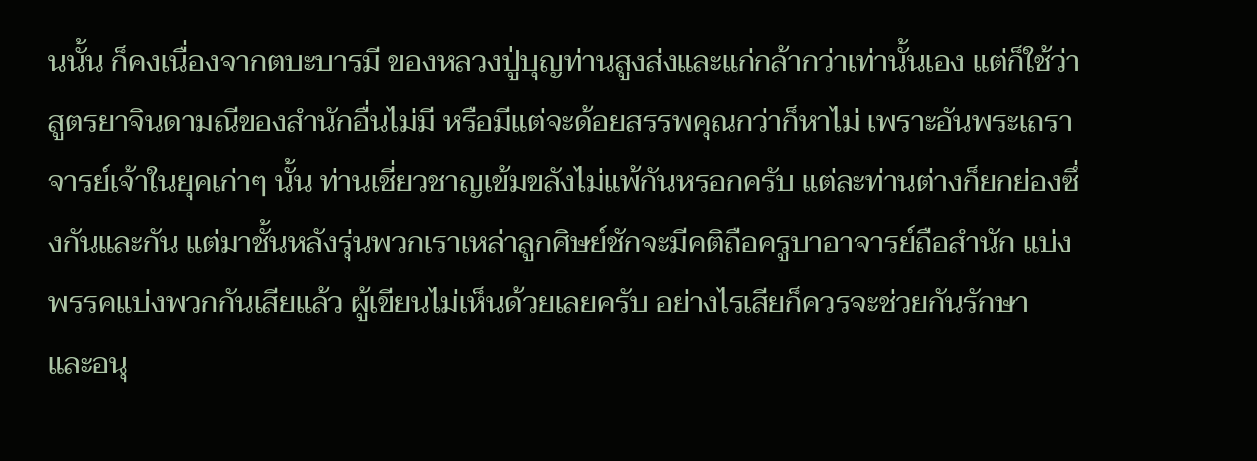นนั้น ก็คงเนื่องจากตบะบารมี ของหลวงปู่บุญท่านสูงส่งและแก่กล้ากว่าเท่านั้นเอง แต่ก็ใช้ว่าสูตรยาจินดามณีของสำนักอื่นไม่มี หรือมีแต่จะด้อยสรรพคุณกว่าก็หาไม่ เพราะอันพระเถราจารย์เจ้าในยุคเก่าๆ นั้น ท่านเชี่ยวชาญเข้มขลังไม่แพ้กันหรอกครับ แต่ละท่านต่างก็ยกย่องซึ่งกันและกัน แต่มาชั้นหลังรุ่นพวกเราเหล่าลูกศิษย์ชักจะมีคติถือครูบาอาจารย์ถือสำนัก แบ่งพรรคแบ่งพวกกันเสียแล้ว ผู้เขียนไม่เห็นด้วยเลยครับ อย่างไรเสียก็ควรจะช่วยกันรักษา และอนุ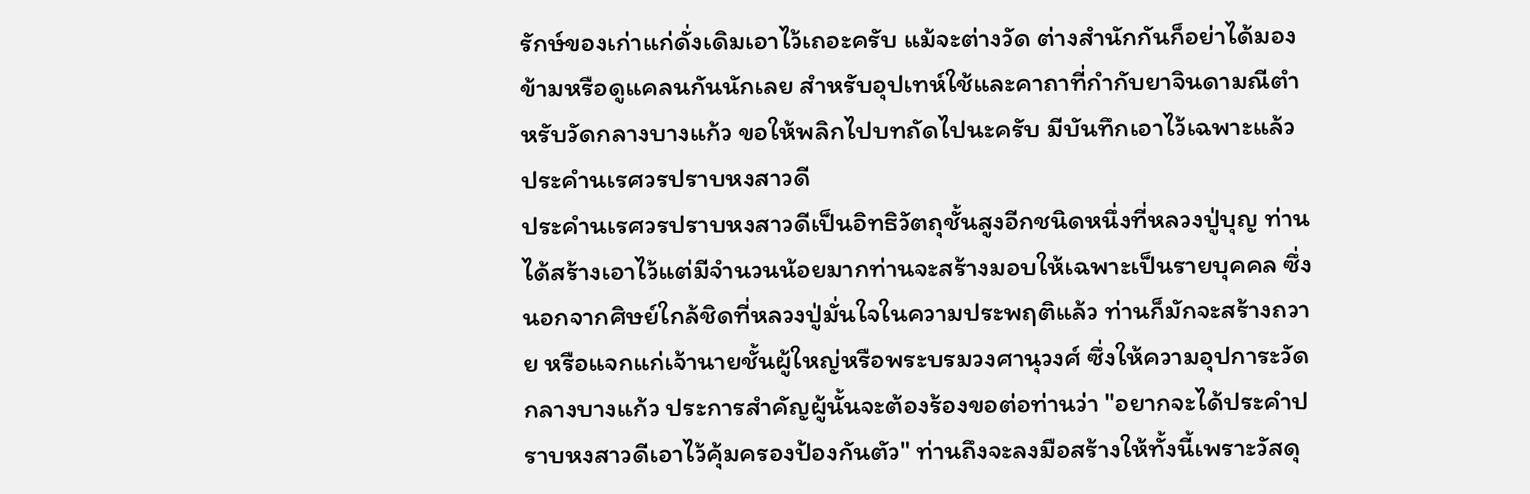รักษ์ของเก่าแก่ดั่งเดิมเอาไว้เถอะครับ แม้จะต่างวัด ต่างสำนักกันก็อย่าได้มองข้ามหรือดูแคลนกันนักเลย สำหรับอุปเทห์ใช้และคาถาที่กำกับยาจินดามณีตำหรับวัดกลางบางแก้ว ขอให้พลิกไปบทถัดไปนะครับ มีบันทึกเอาไว้เฉพาะแล้ว
ประคำนเรศวรปราบหงสาวดี
ประคำนเรศวรปราบหงสาวดีเป็นอิทธิวัตถุชั้นสูงอีกชนิดหนึ่งที่หลวงปู่บุญ ท่านได้สร้างเอาไว้แต่มีจำนวนน้อยมากท่านจะสร้างมอบให้เฉพาะเป็นรายบุคคล ซึ่งนอกจากศิษย์ใกล้ชิดที่หลวงปู่มั่นใจในความประพฤติแล้ว ท่านก็มักจะสร้างถวาย หรือแจกแก่เจ้านายชั้นผู้ใหญ่หรือพระบรมวงศานุวงศ์ ซึ่งให้ความอุปการะวัดกลางบางแก้ว ประการสำคัญผู้นั้นจะต้องร้องขอต่อท่านว่า "อยากจะได้ประคำปราบหงสาวดีเอาไว้คุ้มครองป้องกันตัว" ท่านถึงจะลงมือสร้างให้ทั้งนี้เพราะวัสดุ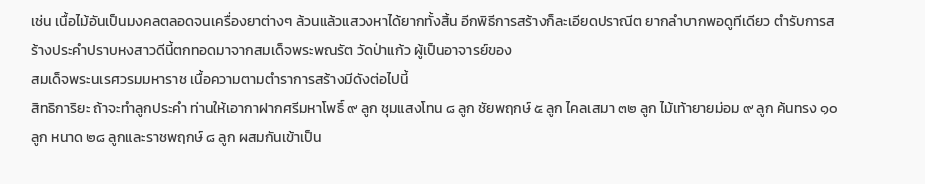เช่น เนื้อไม้อันเป็นมงคลตลอดจนเครื่องยาต่างๆ ล้วนแล้วแสวงหาได้ยากทั้งสิ้น อีกพิธีการสร้างก็ละเอียดปราณีต ยากลำบากพอดูทีเดียว ตำรับการสร้างประคำปราบหงสาวดีนี้ตกทอดมาจากสมเด็จพระพณรัต วัดป่าแก้ว ผู้เป็นอาจารย์ของ
สมเด็จพระนเรศวรมมหาราช เนื้อความตามตำราการสร้างมีดังต่อไปนี้
สิทธิการิยะ ถ้าจะทำลูกประคำ ท่านให้เอากาฝากศรีมหาโพธิ์ ๙ ลูก ชุมแสงโทน ๘ ลูก ชัยพฤกษ์ ๕ ลูก ไคลเสมา ๓๒ ลูก ไม้เท้ายายม่อม ๙ ลูก ค้นทรง ๑๐ ลูก หนาด ๒๘ ลูกและราชพฤกษ์ ๘ ลูก ผสมกันเข้าเป็น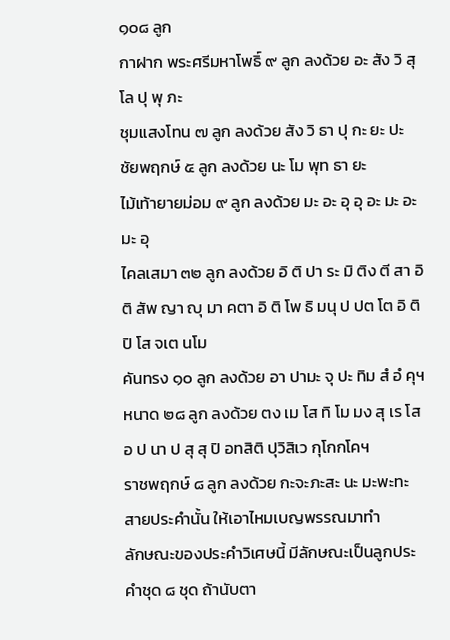๑๐๘ ลูก
กาฝาก พระศรีมหาโพธิ์ ๙ ลูก ลงด้วย อะ สัง วิ สุ โล ปุ พุ ภะ
ชุมแสงโทน ๗ ลูก ลงด้วย สัง วิ ธา ปุ กะ ยะ ปะ
ชัยพฤกษ์ ๕ ลูก ลงด้วย นะ โม พุท ธา ยะ
ไม้เท้ายายม่อม ๙ ลูก ลงด้วย มะ อะ อุ อุ อะ มะ อะ มะ อุ
ไคลเสมา ๓๒ ลูก ลงด้วย อิ ติ ปา ระ มิ ติง ตี สา อิ ติ สัพ ญา ญุ มา คตา อิ ติ โพ ธิ มนุ ป ปต โต อิ ติ ปิ โส จเต นโม
คันทรง ๑๐ ลูก ลงด้วย อา ปามะ จุ ปะ ทิม สํ อํ คุฯ
หนาด ๒๘ ลูก ลงด้วย ตง เม โส ทิ โม มง สุ เร โส อ ป นา ป สุ สุ ปิ อทสิติ ปุวิสิเว กุโกกโคฯ
ราชพฤกษ์ ๘ ลูก ลงด้วย กะจะภะสะ นะ มะพะทะ
สายประคำนั้น ให้เอาไหมเบญพรรณมาทำ
ลักษณะของประคำวิเศษนี้ มีลักษณะเป็นลูกประคำชุด ๘ ชุด ถ้านับตา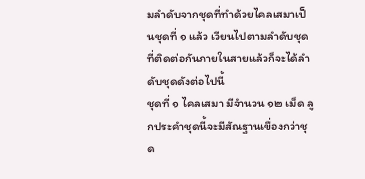มลำดับจากชุดที่ทำด้วยไคลเสมาเป็นชุดที่ ๑ แล้ว เวียนไปตามลำดับชุดที่ติดต่อกันภายในสายแล้วก็จะได้ลำดับชุดดังต่อไปนี้
ชุดที่ ๑ ไคลเสมา มีจำนวน ๑๒ เม็ด ลูกประคำชุดนี้จะมีสัณฐานเขื่องกว่าชุด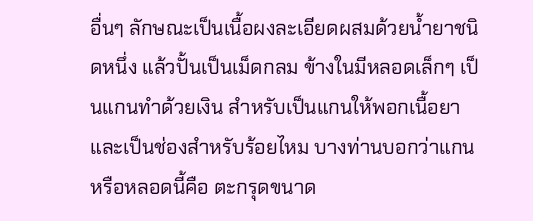อื่นๆ ลักษณะเป็นเนื้อผงละเอียดผสมด้วยน้ำยาชนิดหนึ่ง แล้วปั้นเป็นเม็ดกลม ข้างในมีหลอดเล็กๆ เป็นแกนทำด้วยเงิน สำหรับเป็นแกนให้พอกเนื้อยาและเป็นช่องสำหรับร้อยไหม บางท่านบอกว่าแกนหรือหลอดนี้คือ ตะกรุดขนาด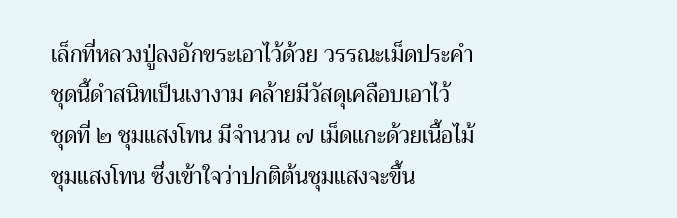เล็กที่หลวงปู่ลงอักขระเอาไว้ด้วย วรรณะเม็ดประคำชุดนี้ดำสนิทเป็นเงางาม คล้ายมีวัสดุเคลือบเอาไว้
ชุดที่ ๒ ชุมแสงโทน มีจำนวน ๗ เม็ดแกะด้วยเนื้อไม้ชุมแสงโทน ซึ่งเข้าใจว่าปกติต้นชุมแสงจะขึ้น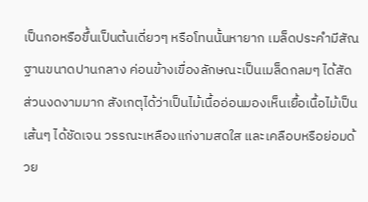เป็นกอหรือขึ้นเป็นต้นเดี่ยวๆ หรือโทนนั้นหายาก เมล็ดประคำมีสัณฐานขนาดปานกลาง ค่อนข้างเขื่องลักษณะเป็นเมล็ดกลมๆ ได้สัดส่วนงดงามมาก สังเกตุได้ว่าเป็นไม้เนื้ออ่อนมองเห็นเยื้อเนื้อไม้เป็นเส้นๆ ได้ชัดเจน วรรณะเหลืองแก่งามสดใส และเคลือบหรือย่อมด้วย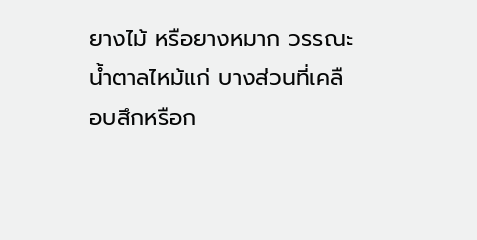ยางไม้ หรือยางหมาก วรรณะน้ำตาลไหม้แก่ บางส่วนที่เคลือบสึกหรือก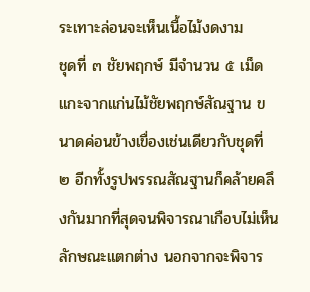ระเทาะล่อนจะเห็นเนื้อไม้งดงาม
ชุดที่ ๓ ชัยพฤกษ์ มีจำนวน ๕ เม็ด แกะจากแก่นไม้ชัยพฤกษ์สัณฐาน ขนาดค่อนข้างเขื่องเช่นเดียวกับชุดที่ ๒ อีกทั้งรูปพรรณสัณฐานก็คล้ายคลึงกันมากที่สุดจนพิจารณาเกือบไม่เห็นลักษณะแตกต่าง นอกจากจะพิจาร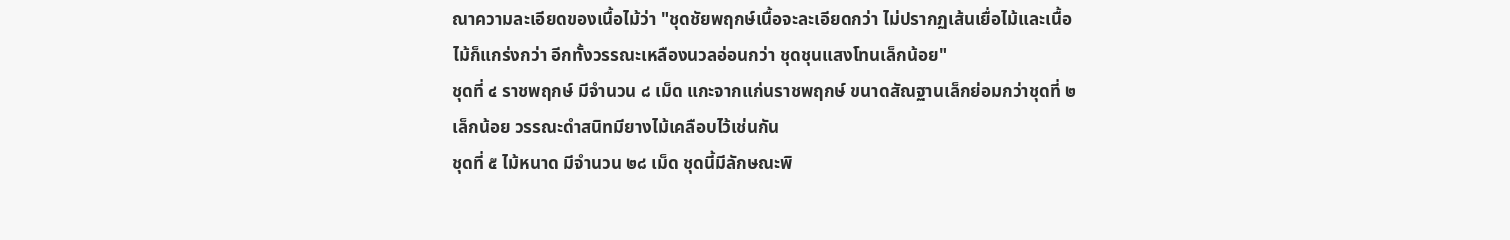ณาความละเอียดของเนื้อไม้ว่า "ชุดชัยพฤกษ์เนื้อจะละเอียดกว่า ไม่ปรากฏเส้นเยื่อไม้และเนื้อไม้ก็แกร่งกว่า อีกทั้งวรรณะเหลืองนวลอ่อนกว่า ชุดชุนแสงโทนเล็กน้อย"
ชุดที่ ๔ ราชพฤกษ์ มีจำนวน ๘ เม็ด แกะจากแก่นราชพฤกษ์ ขนาดสัณฐานเล็กย่อมกว่าชุดที่ ๒ เล็กน้อย วรรณะดำสนิทมียางไม้เคลือบไว้เช่นกัน
ชุดที่ ๕ ไม้หนาด มีจำนวน ๒๘ เม็ด ชุดนี้มีลักษณะพิ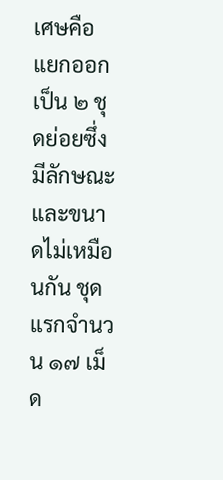เศษคือ แยกออกเป็น ๒ ชุดย่อยซึ่งมีลักษณะและขนาดไม่เหมือนกัน ชุดแรกจำนวน ๑๗ เม็ด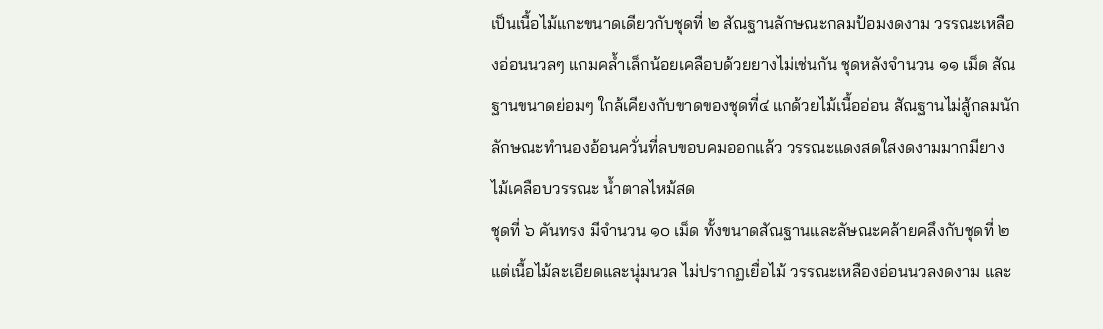เป็นเนื้อไม้แกะขนาดเดียวกับชุดที่ ๒ สัณฐานลักษณะกลมป้อมงดงาม วรรณะเหลืองอ่อนนวลๆ แกมคล้ำเล็กน้อยเคลือบด้วยยางไม่เช่นกัน ชุดหลังจำนวน ๑๑ เม็ด สัณฐานขนาดย่อมๆ ใกล้เคียงกับขาดของชุดที่๔ แกด้วยไม้เนื้ออ่อน สัณฐานไม่สู้กลมนัก ลักษณะทำนองอ้อนควั่นที่ลบขอบคมออกแล้ว วรรณะแดงสดใสงดงามมากมียางไม้เคลือบวรรณะ น้ำตาลไหม้สด
ชุดที่ ๖ คันทรง มีจำนวน ๑๐ เม็ด ทั้งขนาดสัณฐานและลัษณะคล้ายคลึงกับชุดที่ ๒ แต่เนื้อไม้ละเอียดและนุ่มนวล ไม่ปรากฏเยื่อไม้ วรรณะเหลืองอ่อนนวลงดงาม และ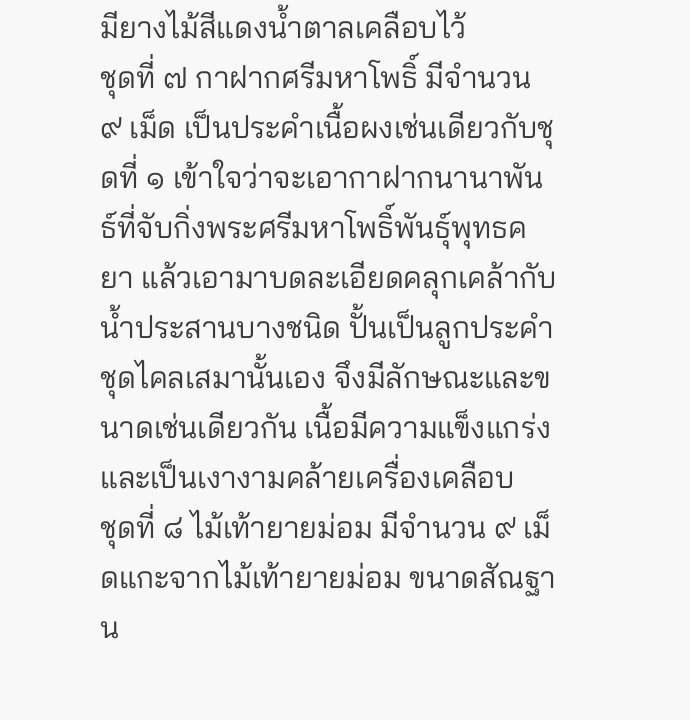มียางไม้สีแดงน้ำตาลเคลือบไว้
ชุดที่ ๗ กาฝากศรีมหาโพธิ์ มีจำนวน ๙ เม็ด เป็นประคำเนื้อผงเช่นเดียวกับชุดที่ ๑ เข้าใจว่าจะเอากาฝากนานาพันธ์ที่จับกิ่งพระศรีมหาโพธิ์พันธุ์พุทธคยา แล้วเอามาบดละเอียดคลุกเคล้ากับน้ำประสานบางชนิด ปั้นเป็นลูกประคำชุดไคลเสมานั้นเอง จึงมีลักษณะและขนาดเช่นเดียวกัน เนื้อมีความแข็งแกร่งและเป็นเงางามคล้ายเครื่องเคลือบ
ชุดที่ ๘ ไม้เท้ายายม่อม มีจำนวน ๙ เม็ดแกะจากไม้เท้ายายม่อม ขนาดสัณฐาน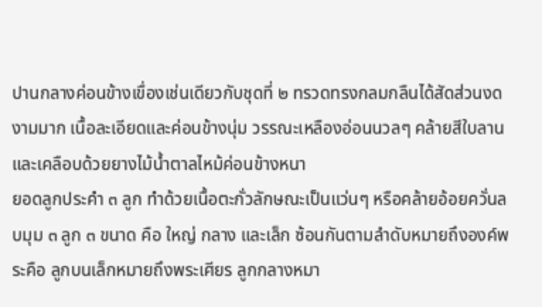ปานกลางค่อนข้างเขื่องเช่นเดียวกับชุดที่ ๒ ทรวดทรงกลมกลืนได้สัดส่วนงดงามมาก เนื้อละเอียดและค่อนข้างนุ่ม วรรณะเหลืองอ่อนนวลๆ คล้ายสีใบลาน และเคลือบด้วยยางไม้น้ำตาลไหม้ค่อนข้างหนา
ยอดลูกประคำ ๓ ลูก ทำด้วยเนื้อตะกั่วลักษณะเป็นแว่นๆ หรือคล้ายอ้อยควั่นลบมุม ๓ ลูก ๓ ขนาด คือ ใหญ่ กลาง และเล็ก ซ้อนกันตามลำดับหมายถึงองค์พระคือ ลูกบนเล็กหมายถึงพระเศียร ลูกกลางหมา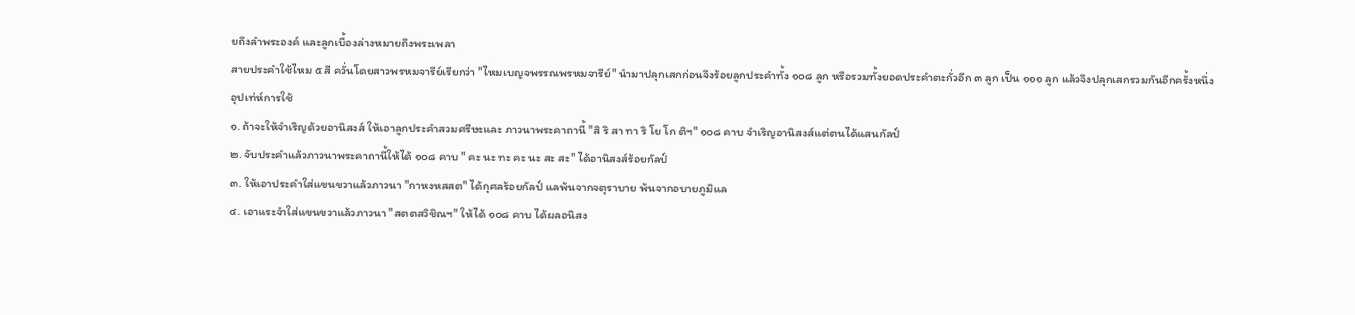ยถึงลำพระองค์ และลูกเบื้องล่างหมายถึงพระเพลา
สายประคำใช้ไหม ๕ สี ควั่นโดยสาวพรหมจารีย์เรียกว่า "ไหมเบญจพรรณพรหมจารีย์" นำมาปลุกเสกก่อนจึงร้อยลูกประคำทั้ง ๑๐๘ ลูก หรือรวมทั้งยอดประคำตะกั่วอีก ๓ ลูก เป็น ๑๑๑ ลูก แล้วจึงปลุกเสกรวมกันอีกครั้งหนึ่ง
อุปเท่ห์การใช้
๑. ถ้าจะให้จำเริญด้วยอานิสงส์ ให้เอาลูกประคำสวมศรีษะและ ภาวนาพระคาถานี้ "สิ ริ สา ทา ริ โย โก ติฯ" ๑๐๘ คาบ จำเริญอานิสงส์แต่ตนได้แสนกัลป์
๒. จับประคำแล้วภาวนาพระคาถานี้ให้ได้ ๑๐๘ คาบ " คะ นะ ทะ คะ นะ สะ สะ" ได้อานิสงส์ร้อยกัลป์
๓. ให้เอาประคำใส่แขนขวาแล้วภาวนา "กาหงหสสต" ได้กุศลร้อยกัลป์ แลพ้นจากจตุราบาย พ้นจากอบายภูมิแล
๔. เอาแระจำใส่แขนขวาแล้วภาวนา "สตตสวิชิณฯ" ให้ได้ ๑๐๘ คาบ ได้ผลอนิสง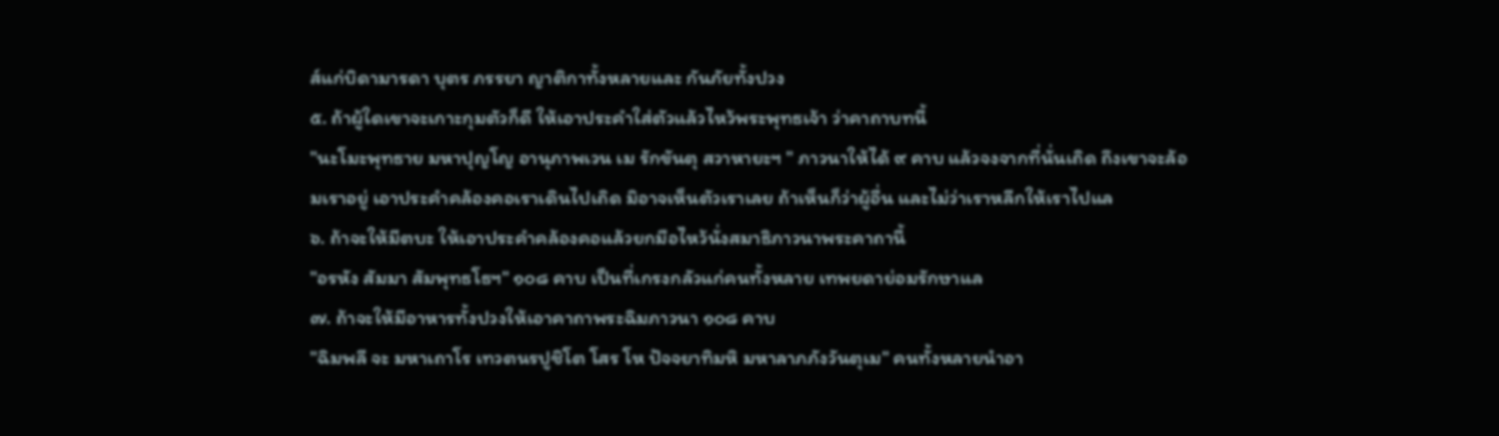ส์แก่บิดามารดา บุตร ภรรยา ญาติกาทั้งหลายและ กันภัยทั้งปวง
๕. ถ้าผู้ใดเขาจะเกาะกุมตัวก็ดี ให้เอาประคำใส่ตัวแล้วไหว้พระพุทธเจ้า ว่าคาถาบทนี้
"นะโมะพุทธาย มหาปุญโญ อานุภาพเวน เม รักขันตุ สวาหายะฯ " ภาวนาให้ได้ ๙ คาบ แล้วจงจากที่นั่นเถิด ถึงเขาจะล้อมเราอยู่ เอาประคำคล้องคอเราเดินไปเถิด มิอาจเห็นตัวเราเลย ถ้าเห็นก็ว่าผู้อื่น และไม่ว่าเราหลีกให้เราไปแล
๖. ถ้าจะให้มีตบะ ให้เอาประคำคล้องคอแล้วยกมือไหว้นั่งสมาธิภาวนาพระคาถานี้
"อรหัง สัมมา สัมพุทธโธฯ" ๑๐๘ คาบ เป็นที่เกรงกลัวแก่คนทั้งหลาย เทพยดาย่อมรักษาแล
๗. ถ้าจะให้มีอาหารทั้งปวงให้เอาคาถาพระฉิมภาวนา ๑๐๘ คาบ
"ฉิมพลี จะ มหาเถาโร เทวตนรปูชิโต โสร โห ปัจจยาทิมหิ มหาลาภภังวันตุเม" คนทั้งหลายนำอา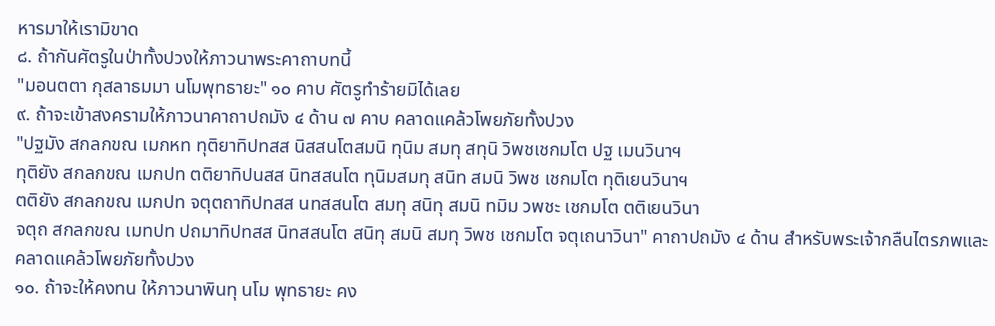หารมาให้เรามิขาด
๘. ถ้ากันศัตรูในป่าทั้งปวงให้ภาวนาพระคาถาบทนี้
"มอนตตา กุสลาธมมา นโมพุทธายะ" ๑๐ คาบ ศัตรูทำร้ายมิได้เลย
๙. ถ้าจะเข้าสงครามให้ภาวนาคาถาปถมัง ๔ ด้าน ๗ คาบ คลาดแคล้วโพยภัยทั้งปวง
"ปฐมัง สกลกขณ เมกหท ทุติยาทิปทสส นิสสนโตสมนิ ทุนิม สมทุ สทุนิ วิพชเชกมโต ปฐ เมนวินาฯ
ทุติยัง สกลกขณ เมกปท ตติยาทิปนสส นิทสสนโต ทุนิมสมทุ สนิท สมนิ วิพช เชกมโต ทุติเยนวินาฯ
ตติยัง สกลกขณ เมกปท จตุตถาทิปทสส นทสสนโต สมทุ สนิทุ สมนิ ทมิม วพชะ เชกมโต ตติเยนวินา
จตุถ สกลกขณ เมทปท ปถมาทิปทสส นิทสสนโต สนิทุ สมนิ สมทุ วิพช เชกมโต จตุเถนาวินา" คาถาปถมัง ๔ ด้าน สำหรับพระเจ้ากลืนไตรภพและคลาดแคล้วโพยภัยทั้งปวง
๑๐. ถ้าจะให้คงทน ให้ภาวนาพินทุ นโม พุทธายะ คง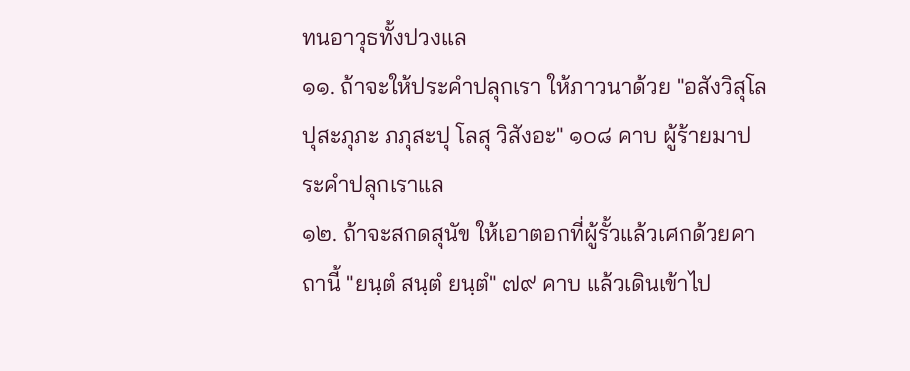ทนอาวุธทั้งปวงแล
๑๑. ถ้าจะให้ประคำปลุกเรา ให้ภาวนาด้วย "อสังวิสุโล ปุสะภุภะ ภภุสะปุ โลสุ วิสังอะ" ๑๐๘ คาบ ผู้ร้ายมาประคำปลุกเราแล
๑๒. ถ้าจะสกดสุนัข ให้เอาตอกที่ผู้รั้วแล้วเศกด้วยคาถานี้ "ยนฺตํ สนฺตํ ยนฺตํ" ๗๙ คาบ แล้วเดินเข้าไป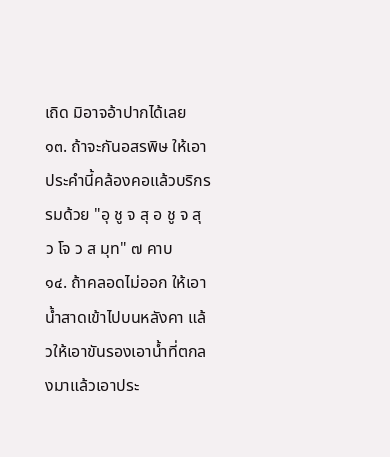เถิด มิอาจอ้าปากได้เลย
๑๓. ถ้าจะกันอสรพิษ ให้เอาประคำนี้คล้องคอแล้วบริกรรมด้วย "อุ ชู จ สุ อ ชู จ สุ ว โจ ว ส มุท" ๗ คาบ
๑๔. ถ้าคลอดไม่ออก ให้เอาน้ำสาดเข้าไปบนหลังคา แล้วให้เอาขันรองเอาน้ำที่ตกลงมาแล้วเอาประ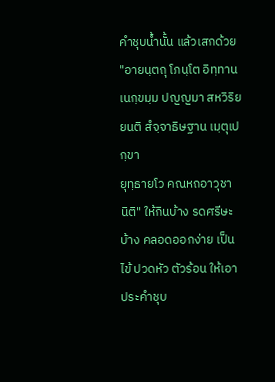คำชุบน้ำนั้น แล้วเสกด้วย "อายนฺตถุ โภนฺโต อิทฺทาน เนกฺขมฺม ปญญมา สหวิริยยนติ สํจฺจาธิษฐาน เมฺตุเปกฺขา
ยุทฺธายโว คณหถอาวุชา นิติ" ให้กินบ้าง รดศรีษะบ้าง คลอดออกง่าย เป็นไข้ ปวดหัว ตัวร้อน ให้เอาประคำชุบ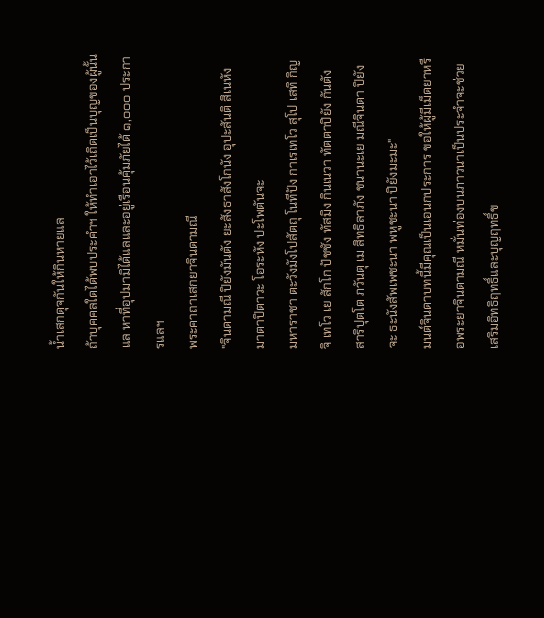น้ำเสกดุจกันให้กินหายแล
ถ้าบุคคลใดได้พบประคำฯ ให้ทำเอาไว้เถิดเป็นบุญของผู้นั้นแล หาที่อุปมามิได้แลและอยู่เรือนคุ้มภัยได้ ๑,๐๐๐ ประการแลฯ
พระคาถาเสกยาจินดามณี
"จินดามณี ปิยังมันตัง ยะสังธาสังโกนัง อุปะสันติ สิเนหัง มาตาปิตาวะ โอระหัง ปะโพตันจะ
มหาราชา ตะวังมังโปสัตถุ โนทีปัง กาเรเทโว สุโป เสทิ กิญจิ เทโว เย สักโก ปัชชัง ทัสมิง กินเนวา ทัตตาปิยัง กันตัง สาริปุตโต ภวันตุ เม สิทธิลาภัง ชนานะเย มณีจินดา ปิยัง จะ ธะนังสัพเพชะนา พหูชะนา ปิยังมะมะ"
มนต์จินดาบทนี้มีคุณเป็นเอนกประการ ขอให้ผู้มีเม็ดยาหรือพระยาจินดามณี หมั่นท่องบนภาวนาเป็นประจำจะช่วยเสริมอิทธิฤทธิ์และบุญฤทธิ์ข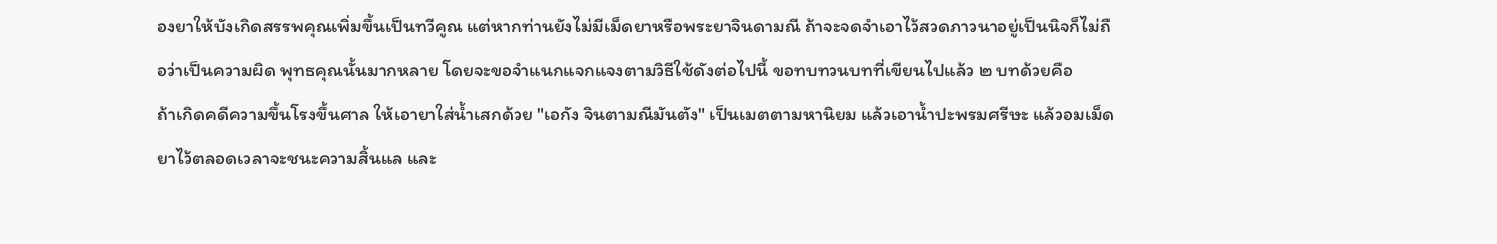องยาให้บังเกิดสรรพคุณเพิ่มขึ้นเป็นทวีคูณ แต่หากท่านยังไม่มีเม็ดยาหรือพระยาจินดามณี ถ้าจะจดจำเอาไว้สวดภาวนาอยู่เป็นนิจก็ไม่ถือว่าเป็นความผิด พุทธคุณนั้นมากหลาย โดยจะขอจำแนกแจกแจงตามวิธีใช้ดังต่อไปนี้ ขอทบทวนบทที่เขียนไปแล้ว ๒ บทด้วยคือ
ถ้าเกิดคดีความขึ้นโรงขึ้นศาล ให้เอายาใส่น้ำเสกด้วย "เอกัง จินตามณีมันตัง" เป็นเมตตามหานิยม แล้วเอาน้ำปะพรมศรีษะ แล้วอมเม็ดยาไว้ตลอดเวลาจะชนะความสิ้นแล และ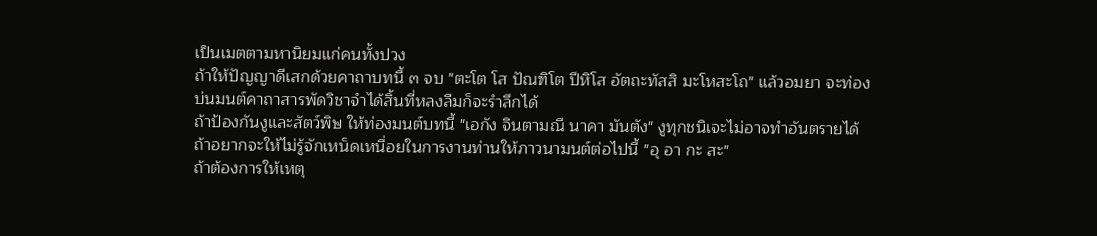เป็นเมตตามหานิยมแก่คนทั้งปวง
ถ้าให้ปัญญาดีเสกด้วยคาถาบทนี้ ๓ จบ "ตะโต โส ปัณฑิโต ปีหิโส อัตถะทัสสิ มะโหสะโถ" แล้วอมยา จะท่องบ่นมนต์คาถาสารพัดวิชาจำได้สิ้นที่หลงลืมก็จะรำลึกได้
ถ้าป้องกันงูและสัตว์พิษ ให้ท่องมนต์บทนี้ "เอกัง จินตามณี นาคา มันตัง" งูทุกชนิเจะไม่อาจทำอันตรายได้
ถ้าอยากจะให้ไม่รู้จักเหน็ดเหนื่อยในการงานท่านให้ภาวนามนต์ต่อไปนี้ "อุ อา กะ สะ"
ถ้าต้องการให้เหตุ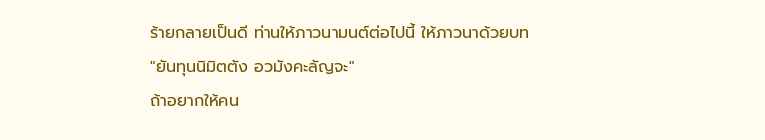ร้ายกลายเป็นดี ท่านให้ภาวนามนต์ต่อไปนี้ ให้ภาวนาด้วยบท
"ยันทุนนิมิตตัง อวมังคะลัญจะ"
ถ้าอยากให้คน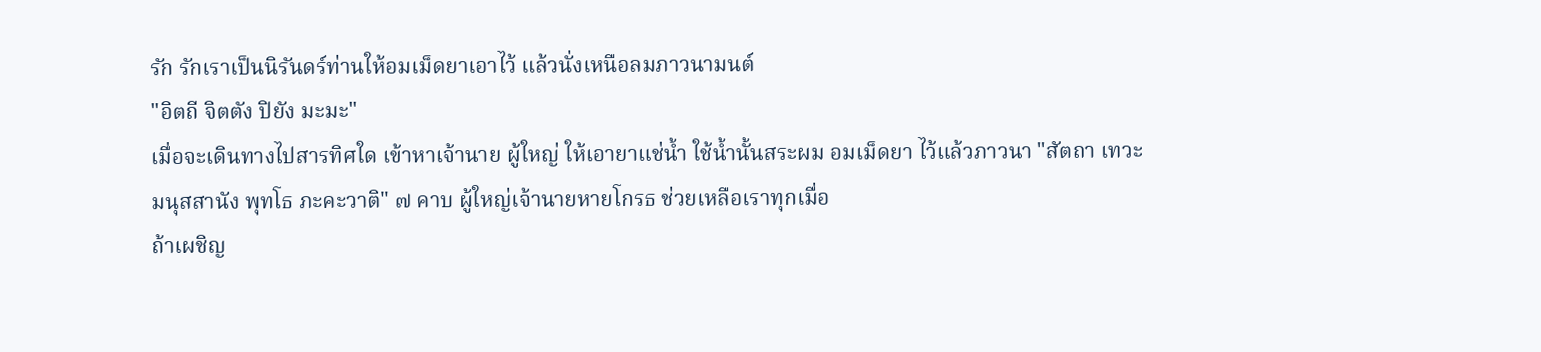รัก รักเราเป็นนิรันดร์ท่านให้อมเม็ดยาเอาไว้ แล้วนั่งเหนือลมภาวนามนต์
"อิตถี จิตตัง ปิยัง มะมะ"
เมื่อจะเดินทางไปสารทิศใด เข้าหาเจ้านาย ผู้ใหญ่ ให้เอายาแช่น้ำ ใช้น้ำนั้นสระผม อมเม็ดยา ไว้แล้วภาวนา "สัตถา เทวะมนุสสานัง พุทโธ ภะคะวาติ" ๗ คาบ ผู้ใหญ่เจ้านายหายโกรธ ช่วยเหลือเราทุกเมื่อ
ถ้าเผชิญ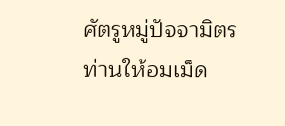ศัตรูหมู่ปัจจามิตร ท่านให้อมเม็ด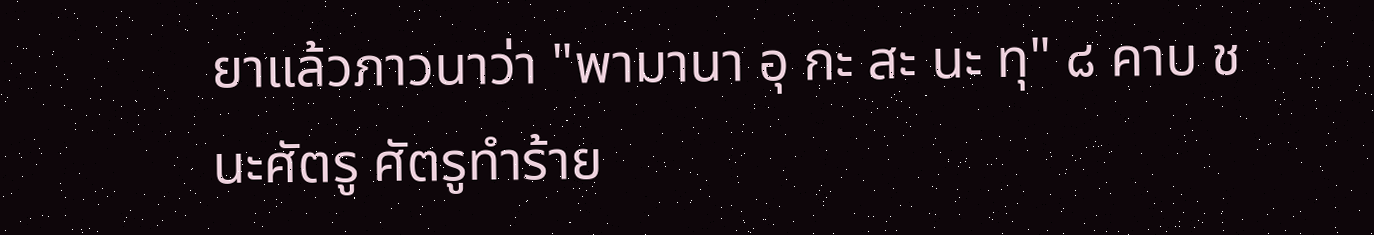ยาแล้วภาวนาว่า "พามานา อุ กะ สะ นะ ทุ" ๘ คาบ ชนะศัตรู ศัตรูทำร้าย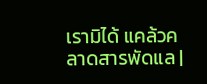เรามิได้ แคล้วคลาดสารพัดแล |